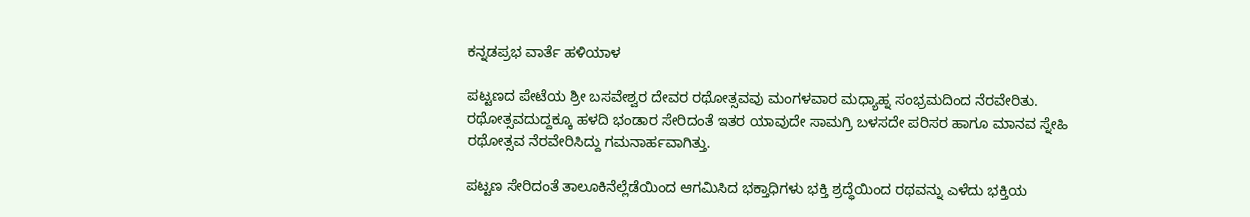ಕನ್ನಡಪ್ರಭ ವಾರ್ತೆ ಹಳಿಯಾಳ

ಪಟ್ಟಣದ ಪೇಟೆಯ ಶ್ರೀ ಬಸವೇಶ್ವರ ದೇವರ ರಥೋತ್ಸವವು ಮಂಗಳವಾರ ಮಧ್ಯಾಹ್ನ ಸಂಭ್ರಮದಿಂದ ನೆರವೇರಿತು. ರಥೋತ್ಸವದುದ್ದಕ್ಕೂ ಹಳದಿ ಭಂಡಾರ ಸೇರಿದಂತೆ ಇತರ ಯಾವುದೇ ಸಾಮಗ್ರಿ ಬಳಸದೇ ಪರಿಸರ ಹಾಗೂ ಮಾನವ ಸ್ನೇಹಿ ರಥೋತ್ಸವ ನೆರವೇರಿಸಿದ್ದು ಗಮನಾರ್ಹವಾಗಿತ್ತು.

ಪಟ್ಟಣ ಸೇರಿದಂತೆ ತಾಲೂಕಿನೆಲ್ಲೆಡೆಯಿಂದ ಆಗಮಿಸಿದ ಭಕ್ತಾಧಿಗಳು ಭಕ್ತಿ ಶ್ರದ್ಧೆಯಿಂದ ರಥವನ್ನು ಎಳೆದು ಭಕ್ತಿಯ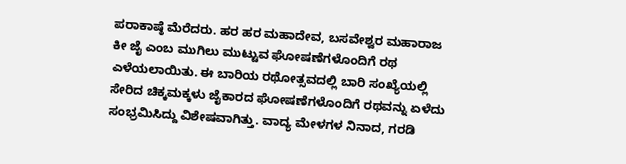ಪರಾಕಾಷ್ಠೆ ಮೆರೆದರು. ಹರ ಹರ ಮಹಾದೇವ, ಬಸವೇಶ್ವರ ಮಹಾರಾಜ ಕೀ ಜೈ ಎಂಬ ಮುಗಿಲು ಮುಟ್ಟುವ ಘೋಷಣೆಗಳೊಂದಿಗೆ ರಥ ಎಳೆಯಲಾಯಿತು. ಈ ಬಾರಿಯ ರಥೋತ್ಸವದಲ್ಲಿ ಬಾರಿ ಸಂಖ್ಯೆಯಲ್ಲಿ ಸೇರಿದ ಚಿಕ್ಕಮಕ್ಕಳು ಜೈಕಾರದ ಘೋಷಣೆಗಳೊಂದಿಗೆ ರಥವನ್ನು ಏಳೆದು ಸಂಭ್ರಮಿಸಿದ್ದು ವಿಶೇಷವಾಗಿತ್ತು. ವಾದ್ಯ ಮೇಳಗಳ ನಿನಾದ, ಗರಡಿ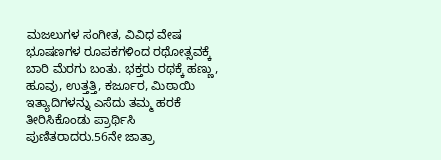ಮಜಲುಗಳ ಸಂಗೀತ, ವಿವಿಧ ವೇಷ ಭೂಷಣಗಳ ರೂಪಕಗಳಿಂದ ರಥೋತ್ಸವಕ್ಕೆ ಬಾರಿ ಮೆರಗು ಬಂತು. ಭಕ್ತರು ರಥಕ್ಕೆ ಹಣ್ಣು, ಹೂವು, ಉತ್ತತ್ತಿ, ಕರ್ಜೂರ, ಮಿಠಾಯಿ ಇತ್ಯಾದಿಗಳನ್ನು ಎಸೆದು ತಮ್ಮ ಹರಕೆ ತೀರಿಸಿಕೊಂಡು ಪ್ರಾರ್ಥಿಸಿ ಪುಣಿತರಾದರು.56ನೇ ಜಾತ್ರಾ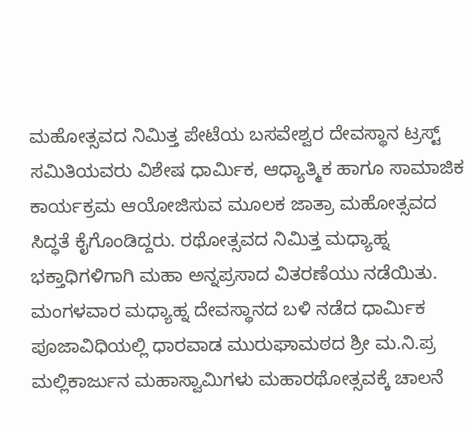ಮಹೋತ್ಸವದ ನಿಮಿತ್ತ ಪೇಟೆಯ ಬಸವೇಶ್ವರ ದೇವಸ್ಥಾನ ಟ್ರಸ್ಟ್ ಸಮಿತಿಯವರು ವಿಶೇಷ ಧಾರ್ಮಿಕ, ಆಧ್ಯಾತ್ಮಿಕ ಹಾಗೂ ಸಾಮಾಜಿಕ ಕಾರ್ಯಕ್ರಮ ಆಯೋಜಿಸುವ ಮೂಲಕ ಜಾತ್ರಾ ಮಹೋತ್ಸವದ ಸಿದ್ಧತೆ ಕೈಗೊಂಡಿದ್ದರು. ರಥೋತ್ಸವದ ನಿಮಿತ್ತ ಮಧ್ಯಾಹ್ನ ಭಕ್ತಾಧಿಗಳಿಗಾಗಿ ಮಹಾ ಅನ್ನಪ್ರಸಾದ ವಿತರಣೆಯು ನಡೆಯಿತು. ಮಂಗಳವಾರ ಮಧ್ಯಾಹ್ನ ದೇವಸ್ಥಾನದ ಬಳಿ ನಡೆದ ಧಾರ್ಮಿಕ ಪೂಜಾವಿಧಿಯಲ್ಲಿ ಧಾರವಾಡ ಮುರುಘಾಮಠದ ಶ್ರೀ ಮ.ನಿ.ಪ್ರ ಮಲ್ಲಿಕಾರ್ಜುನ ಮಹಾಸ್ವಾಮಿಗಳು ಮಹಾರಥೋತ್ಸವಕ್ಕೆ ಚಾಲನೆ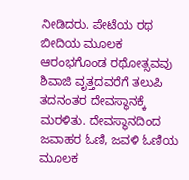ನೀಡಿದರು. ಪೇಟೆಯ ರಥ ಬೀದಿಯ ಮೂಲಕ ಆರಂಭಗೊಂಡ ರಥೋತ್ಸವವು ಶಿವಾಜಿ ವೃತ್ತದವರೆಗೆ ತಲುಪಿ ತದನಂತರ ದೇವಸ್ಥಾನಕ್ಕೆ ಮರಳಿತು. ದೇವಸ್ಥಾನದಿಂದ ಜವಾಹರ ಓಣಿ, ಜವಳಿ ಓಣಿಯ ಮೂಲಕ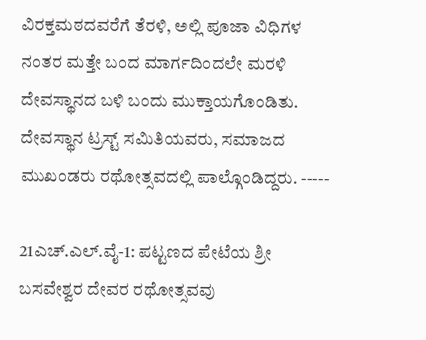ವಿರಕ್ತಮಠದವರೆಗೆ ತೆರಳಿ, ಅಲ್ಲಿ ಪೂಜಾ ವಿಧಿಗಳ ನಂತರ ಮತ್ತೇ ಬಂದ ಮಾರ್ಗದಿಂದಲೇ ಮರಳಿ ದೇವಸ್ಥಾನದ ಬಳಿ ಬಂದು ಮುಕ್ತಾಯಗೊಂಡಿತು. ದೇವಸ್ಥಾನ ಟ್ರಸ್ಟ್ ಸಮಿತಿಯವರು, ಸಮಾಜದ ಮುಖಂಡರು ರಥೋತ್ಸವದಲ್ಲಿ ಪಾಲ್ಗೊಂಡಿದ್ದರು. -----

21ಎಚ್.ಎಲ್.ವೈ-1: ಪಟ್ಟಣದ ಪೇಟೆಯ ಶ್ರೀ ಬಸವೇಶ್ವರ ದೇವರ ರಥೋತ್ಸವವು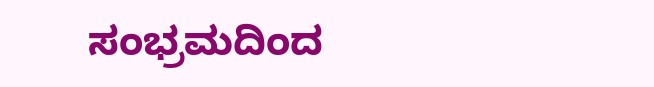ಸಂಭ್ರಮದಿಂದ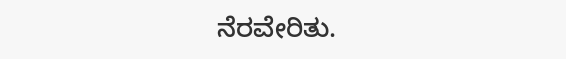ನೆರವೇರಿತು.